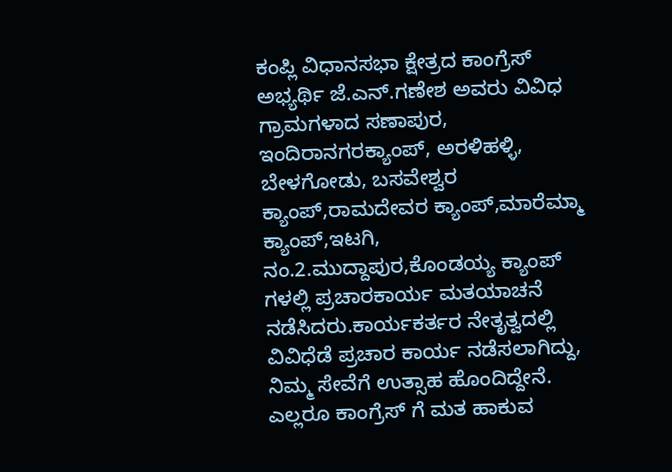ಕಂಪ್ಲಿ ವಿಧಾನಸಭಾ ಕ್ಷೇತ್ರದ ಕಾಂಗ್ರೆಸ್ ಅಭ್ಯರ್ಥಿ ಜೆ.ಎನ್.ಗಣೇಶ ಅವರು ವಿವಿಧ ಗ್ರಾಮಗಳಾದ ಸಣಾಪುರ, ಇಂದಿರಾನಗರಕ್ಯಾಂಪ್, ಅರಳಿಹಳ್ಳಿ, ಬೇಳಗೋಡು, ಬಸವೇಶ್ವರ ಕ್ಯಾಂಪ್,ರಾಮದೇವರ ಕ್ಯಾಂಪ್,ಮಾರೆಮ್ಮಾ ಕ್ಯಾಂಪ್,ಇಟಗಿ, ನಂ.2.ಮುದ್ದಾಪುರ,ಕೊಂಡಯ್ಯ ಕ್ಯಾಂಪ್ ಗಳಲ್ಲಿ ಪ್ರಚಾರಕಾರ್ಯ ಮತಯಾಚನೆ ನಡೆಸಿದರು.ಕಾರ್ಯಕರ್ತರ ನೇತೃತ್ವದಲ್ಲಿ ವಿವಿಧೆಡೆ ಪ್ರಚಾರ ಕಾರ್ಯ ನಡೆಸಲಾಗಿದ್ದು,
ನಿಮ್ಮ ಸೇವೆಗೆ ಉತ್ಸಾಹ ಹೊಂದಿದ್ದೇನೆ. ಎಲ್ಲರೂ ಕಾಂಗ್ರೆಸ್ ಗೆ ಮತ ಹಾಕುವ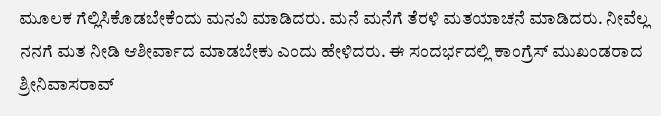ಮೂಲಕ ಗೆಲ್ಲಿಸಿಕೊಡಬೇಕೆಂದು ಮನವಿ ಮಾಡಿದರು. ಮನೆ ಮನೆಗೆ ತೆರಳಿ ಮತಯಾಚನೆ ಮಾಡಿದರು. ನೀವೆಲ್ಲ ನನಗೆ ಮತ ನೀಡಿ ಆಶೀರ್ವಾದ ಮಾಡಬೇಕು ಎಂದು ಹೇಳಿದರು. ಈ ಸಂದರ್ಭದಲ್ಲಿ ಕಾಂಗ್ರೆಸ್ ಮುಖಂಡರಾದ ಶ್ರೀನಿವಾಸರಾವ್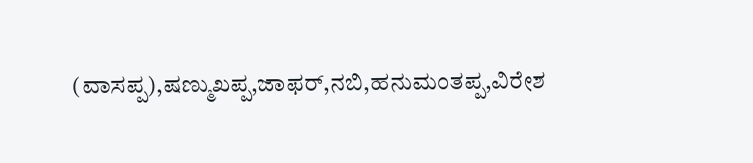(ವಾಸಪ್ಪ),ಷಣ್ಮುಖಪ್ಪ,ಜಾಫರ್,ನಬಿ,ಹನುಮಂತಪ್ಪ,ವಿರೇಶ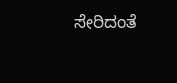ಸೇರಿದಂತೆ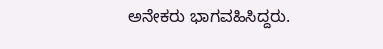ಅನೇಕರು ಭಾಗವಹಿಸಿದ್ದರು.